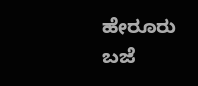ಹೇರೂರು ಬಜೆ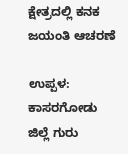ಕ್ಷೇತ್ರದಲ್ಲಿ ಕನಕ ಜಯಂತಿ ಆಚರಣೆ

ಉಪ್ಪಳ: ಕಾಸರಗೋಡು ಜಿಲ್ಲೆ ಗುರು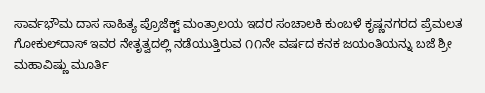ಸಾರ್ವಭೌಮ ದಾಸ ಸಾಹಿತ್ಯ ಪ್ರೊಜೆಕ್ಟ್ ಮಂತ್ರಾಲಯ ಇದರ ಸಂಚಾಲಕಿ ಕುಂಬಳೆ ಕೃಷ್ಣನಗರದ ಪ್ರೆಮಲತ ಗೋಕುಲ್‌ದಾಸ್ ಇವರ ನೇತೃತ್ವದಲ್ಲಿ ನಡೆಯುತ್ತಿರುವ ೧೧ನೇ ವರ್ಷದ ಕನಕ ಜಯಂತಿಯನ್ನು ಬಜೆ ಶ್ರೀ ಮಹಾವಿಷ್ಣು ಮೂರ್ತಿ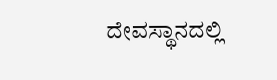ದೇವಸ್ಥಾನದಲ್ಲಿ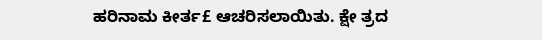ಹರಿನಾಮ ಕೀರ್ತ£ ಆಚರಿಸಲಾಯಿತು. ಕ್ಷೇ ತ್ರದ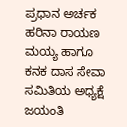ಪ್ರಧಾನ ಅರ್ಚಕ ಹರಿನಾ ರಾಯಣ ಮಯ್ಯ ಹಾಗೂ ಕನಕ ದಾಸ ಸೇವಾ ಸಮಿತಿಯ ಅಧ್ಯಕ್ಷೆ ಜಯಂತಿ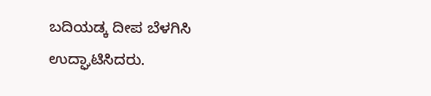ಬದಿಯಡ್ಕ ದೀಪ ಬೆಳಗಿಸಿ ಉದ್ಘಾಟಿಸಿದರು.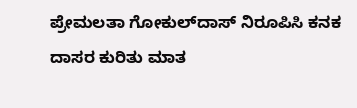ಪ್ರೇಮಲತಾ ಗೋಕುಲ್‌ದಾಸ್ ನಿರೂಪಿಸಿ ಕನಕ ದಾಸರ ಕುರಿತು ಮಾತ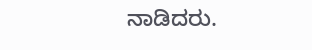ನಾಡಿದರು.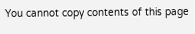You cannot copy contents of this page